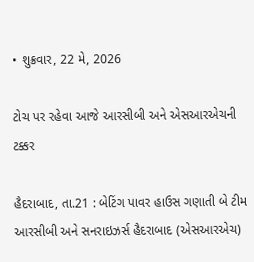• શુક્રવાર, 22 મે, 2026

ટોચ પર રહેવા આજે આરસીબી અને એસઆરએચની ટક્કર

હૈદરાબાદ, તા.21 : બેટિંગ પાવર હાઉસ ગણાતી બે ટીમ આરસીબી અને સનરાઇઝર્સ હૈદરાબાદ (એસઆરએચ)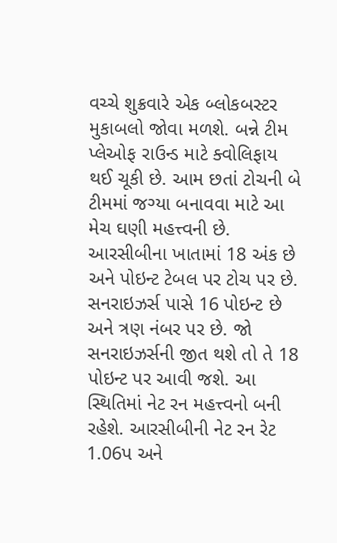વચ્ચે શુક્રવારે એક બ્લોકબસ્ટર મુકાબલો જોવા મળશે. બન્ને ટીમ પ્લેઓફ રાઉન્ડ માટે ક્વોલિફાય થઈ ચૂકી છે. આમ છતાં ટોચની બે ટીમમાં જગ્યા બનાવવા માટે આ મેચ ઘણી મહત્ત્વની છે. આરસીબીના ખાતામાં 18 અંક છે અને પોઇન્ટ ટેબલ પર ટોચ પર છે. સનરાઇઝર્સ પાસે 16 પોઇન્ટ છે અને ત્રણ નંબર પર છે. જો સનરાઇઝર્સની જીત થશે તો તે 18 પોઇન્ટ પર આવી જશે. આ સ્થિતિમાં નેટ રન મહત્ત્વનો બની રહેશે. આરસીબીની નેટ રન રેટ 1.06પ અને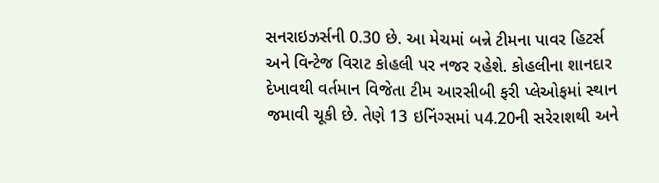સનરાઇઝર્સની 0.30 છે. આ મેચમાં બન્ને ટીમના પાવર હિટર્સ અને વિન્ટેજ વિરાટ કોહલી પર નજર રહેશે. કોહલીના શાનદાર દેખાવથી વર્તમાન વિજેતા ટીમ આરસીબી ફરી પ્લેઓફમાં સ્થાન જમાવી ચૂકી છે. તેણે 13 ઇનિંગ્સમાં પ4.20ની સરેરાશથી અને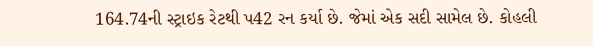164.74ની સ્ટ્રાઇક રેટથી પ42 રન કર્યા છે. જેમાં એક સદી સામેલ છે. કોહલી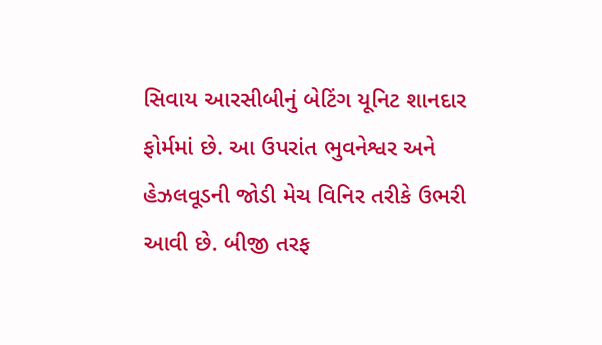સિવાય આરસીબીનું બેટિંગ યૂનિટ શાનદાર ફોર્મમાં છે. આ ઉપરાંત ભુવનેશ્વર અને હેઝલવૂડની જોડી મેચ વિનિર તરીકે ઉભરી આવી છે. બીજી તરફ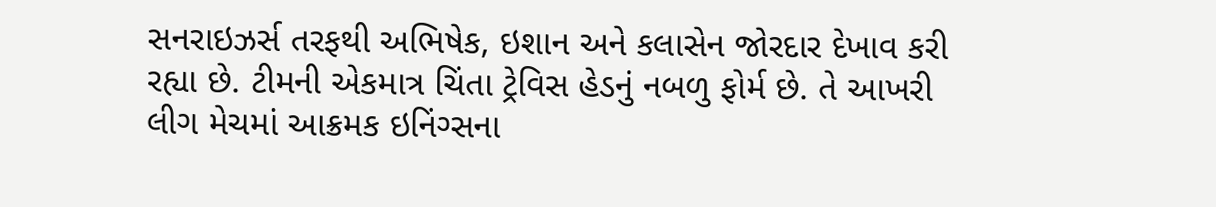સનરાઇઝર્સ તરફથી અભિષેક, ઇશાન અને કલાસેન જોરદાર દેખાવ કરી રહ્યા છે. ટીમની એકમાત્ર ચિંતા ટ્રેવિસ હેડનું નબળુ ફોર્મ છે. તે આખરી લીગ મેચમાં આક્રમક ઇનિંગ્સના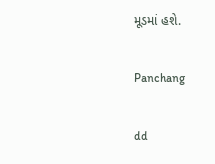મૂડમાં હશે.

Panchang

dd